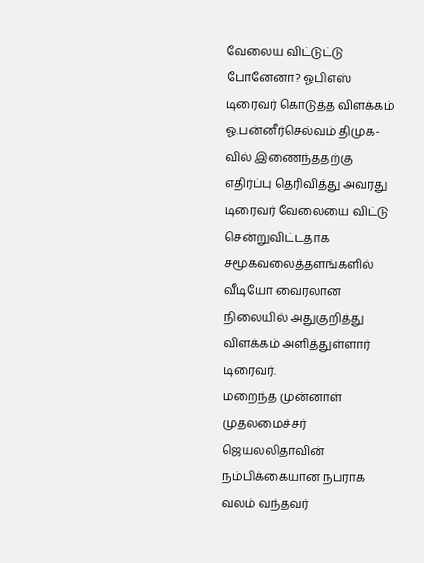வேலைய விட்டுட்டு போனேனா? ஓபிஎஸ் டிரைவர் கொடுத்த விளக்கம்
ஓ.பன்னீர்செல்வம் திமுக-வில் இணைந்ததற்கு எதிர்ப்பு தெரிவித்து அவரது டிரைவர் வேலையை விட்டு சென்றுவிட்டதாக சமூகவலைத்தளங்களில் வீடியோ வைரலான நிலையில் அதுகுறித்து விளக்கம் அளித்துள்ளார் டிரைவர்.
மறைந்த முன்னாள் முதலமைச்சர் ஜெயலலிதாவின் நம்பிக்கையான நபராக வலம் வந்தவர்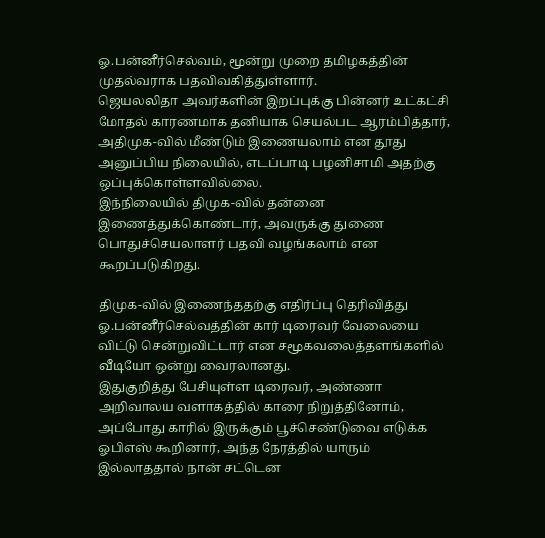ஓ.பன்னீர்செல்வம், மூன்று முறை தமிழகத்தின் முதல்வராக பதவிவகித்துள்ளார்.
ஜெயலலிதா அவர்களின் இறப்புக்கு பின்னர் உட்கட்சி மோதல் காரணமாக தனியாக செயல்பட ஆரம்பித்தார், அதிமுக-வில் மீண்டும் இணையலாம் என தூது அனுப்பிய நிலையில், எடப்பாடி பழனிசாமி அதற்கு ஒப்புக்கொள்ளவில்லை.
இந்நிலையில் திமுக-வில் தன்னை இணைத்துக்கொண்டார், அவருக்கு துணை பொதுச்செயலாளர் பதவி வழங்கலாம் என கூறப்படுகிறது.

திமுக-வில் இணைந்ததற்கு எதிர்ப்பு தெரிவித்து ஓ.பன்னீர்செல்வத்தின் கார் டிரைவர் வேலையை விட்டு சென்றுவிட்டார் என சமூகவலைத்தளங்களில் வீடியோ ஒன்று வைரலானது.
இதுகுறித்து பேசியுள்ள டிரைவர், அண்ணா அறிவாலய வளாகத்தில் காரை நிறுத்தினோம், அப்போது காரில் இருக்கும் பூச்செண்டுவை எடுக்க ஓபிஎஸ் கூறினார், அந்த நேரத்தில் யாரும் இல்லாததால் நான் சட்டென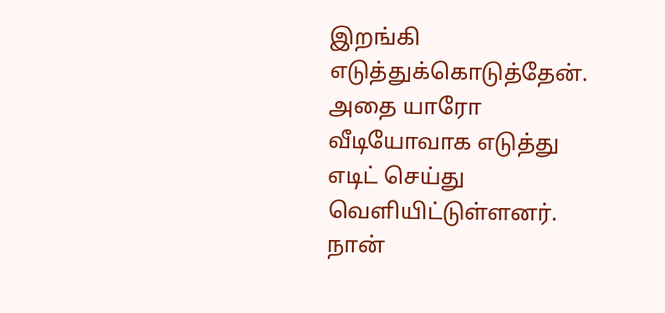இறங்கி எடுத்துக்கொடுத்தேன். அதை யாரோ வீடியோவாக எடுத்து எடிட் செய்து வெளியிட்டுள்ளனர்.
நான்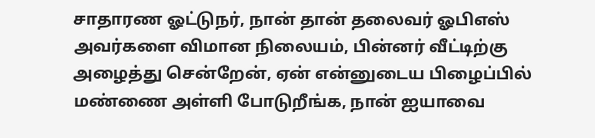சாதாரண ஓட்டுநர், நான் தான் தலைவர் ஓபிஎஸ் அவர்களை விமான நிலையம், பின்னர் வீட்டிற்கு அழைத்து சென்றேன், ஏன் என்னுடைய பிழைப்பில் மண்ணை அள்ளி போடுறீங்க, நான் ஐயாவை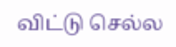விட்டு செல்ல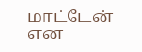மாட்டேன் என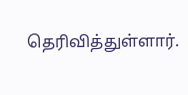தெரிவித்துள்ளார்.